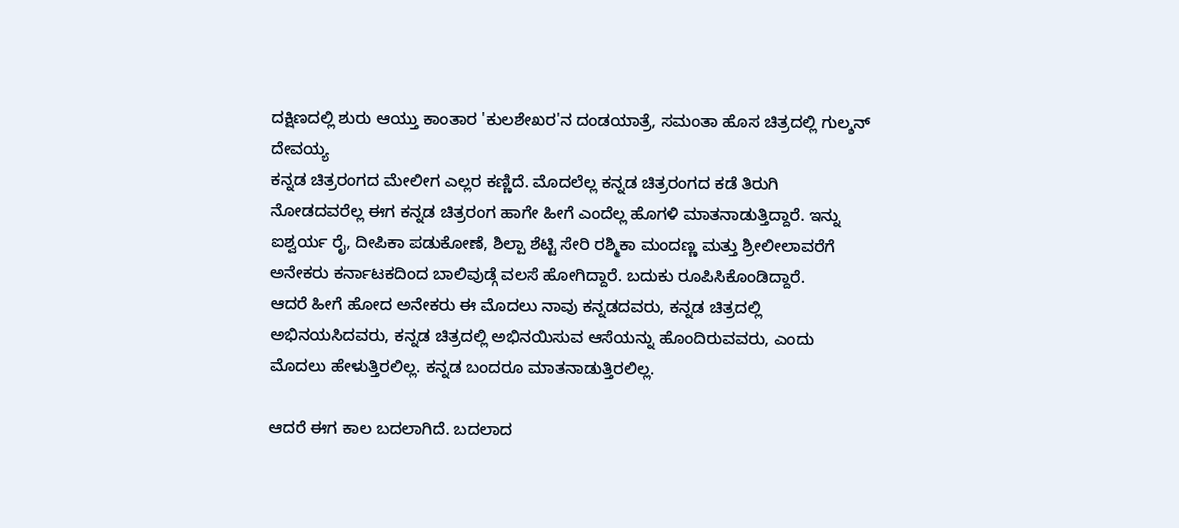ದಕ್ಷಿಣದಲ್ಲಿ ಶುರು ಆಯ್ತು ಕಾಂತಾರ 'ಕುಲಶೇಖರ'ನ ದಂಡಯಾತ್ರೆ, ಸಮಂತಾ ಹೊಸ ಚಿತ್ರದಲ್ಲಿ ಗುಲ್ಶನ್ ದೇವಯ್ಯ
ಕನ್ನಡ ಚಿತ್ರರಂಗದ ಮೇಲೀಗ ಎಲ್ಲರ ಕಣ್ಣಿದೆ. ಮೊದಲೆಲ್ಲ ಕನ್ನಡ ಚಿತ್ರರಂಗದ ಕಡೆ ತಿರುಗಿ ನೋಡದವರೆಲ್ಲ ಈಗ ಕನ್ನಡ ಚಿತ್ರರಂಗ ಹಾಗೇ ಹೀಗೆ ಎಂದೆಲ್ಲ ಹೊಗಳಿ ಮಾತನಾಡುತ್ತಿದ್ದಾರೆ. ಇನ್ನು ಐಶ್ವರ್ಯ ರೈ, ದೀಪಿಕಾ ಪಡುಕೋಣೆ, ಶಿಲ್ಪಾ ಶೆಟ್ಟಿ ಸೇರಿ ರಶ್ಮಿಕಾ ಮಂದಣ್ಣ ಮತ್ತು ಶ್ರೀಲೀಲಾವರೆಗೆ ಅನೇಕರು ಕರ್ನಾಟಕದಿಂದ ಬಾಲಿವುಡ್ಗೆ ವಲಸೆ ಹೋಗಿದ್ದಾರೆ. ಬದುಕು ರೂಪಿಸಿಕೊಂಡಿದ್ದಾರೆ.
ಆದರೆ ಹೀಗೆ ಹೋದ ಅನೇಕರು ಈ ಮೊದಲು ನಾವು ಕನ್ನಡದವರು, ಕನ್ನಡ ಚಿತ್ರದಲ್ಲಿ ಅಭಿನಯಸಿದವರು, ಕನ್ನಡ ಚಿತ್ರದಲ್ಲಿ ಅಭಿನಯಿಸುವ ಆಸೆಯನ್ನು ಹೊಂದಿರುವವರು, ಎಂದು ಮೊದಲು ಹೇಳುತ್ತಿರಲಿಲ್ಲ. ಕನ್ನಡ ಬಂದರೂ ಮಾತನಾಡುತ್ತಿರಲಿಲ್ಲ.

ಆದರೆ ಈಗ ಕಾಲ ಬದಲಾಗಿದೆ. ಬದಲಾದ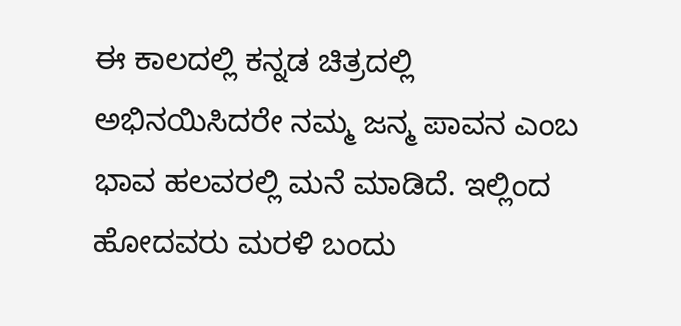ಈ ಕಾಲದಲ್ಲಿ ಕನ್ನಡ ಚಿತ್ರದಲ್ಲಿ ಅಭಿನಯಿಸಿದರೇ ನಮ್ಮ ಜನ್ಮ ಪಾವನ ಎಂಬ ಭಾವ ಹಲವರಲ್ಲಿ ಮನೆ ಮಾಡಿದೆ. ಇಲ್ಲಿಂದ ಹೋದವರು ಮರಳಿ ಬಂದು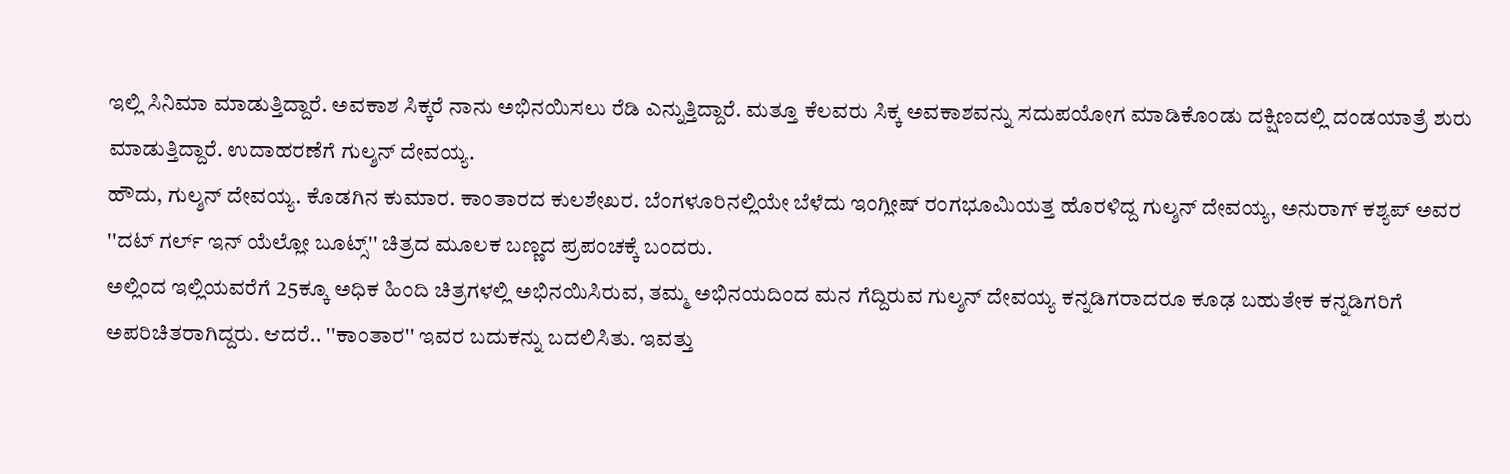ಇಲ್ಲಿ ಸಿನಿಮಾ ಮಾಡುತ್ತಿದ್ದಾರೆ. ಅವಕಾಶ ಸಿಕ್ಕರೆ ನಾನು ಅಭಿನಯಿಸಲು ರೆಡಿ ಎನ್ನುತ್ತಿದ್ದಾರೆ. ಮತ್ತೂ ಕೆಲವರು ಸಿಕ್ಕ ಅವಕಾಶವನ್ನು ಸದುಪಯೋಗ ಮಾಡಿಕೊಂಡು ದಕ್ಷಿಣದಲ್ಲಿ ದಂಡಯಾತ್ರೆ ಶುರು ಮಾಡುತ್ತಿದ್ದಾರೆ. ಉದಾಹರಣೆಗೆ ಗುಲ್ಶನ್ ದೇವಯ್ಯ.
ಹೌದು, ಗುಲ್ಶನ್ ದೇವಯ್ಯ. ಕೊಡಗಿನ ಕುಮಾರ. ಕಾಂತಾರದ ಕುಲಶೇಖರ. ಬೆಂಗಳೂರಿನಲ್ಲಿಯೇ ಬೆಳೆದು ಇಂಗ್ಲೀಷ್ ರಂಗಭೂಮಿಯತ್ತ ಹೊರಳಿದ್ದ ಗುಲ್ಶನ್ ದೇವಯ್ಯ, ಅನುರಾಗ್ ಕಶ್ಯಪ್ ಅವರ ''ದಟ್ ಗರ್ಲ್ ಇನ್ ಯೆಲ್ಲೋ ಬೂಟ್ಸ್'' ಚಿತ್ರದ ಮೂಲಕ ಬಣ್ಣದ ಪ್ರಪಂಚಕ್ಕೆ ಬಂದರು.
ಅಲ್ಲಿಂದ ಇಲ್ಲಿಯವರೆಗೆ 25ಕ್ಕೂ ಅಧಿಕ ಹಿಂದಿ ಚಿತ್ರಗಳಲ್ಲಿ ಅಭಿನಯಿಸಿರುವ, ತಮ್ಮ ಅಭಿನಯದಿಂದ ಮನ ಗೆದ್ದಿರುವ ಗುಲ್ಶನ್ ದೇವಯ್ಯ ಕನ್ನಡಿಗರಾದರೂ ಕೂಢ ಬಹುತೇಕ ಕನ್ನಡಿಗರಿಗೆ ಅಪರಿಚಿತರಾಗಿದ್ದರು. ಆದರೆ.. ''ಕಾಂತಾರ'' ಇವರ ಬದುಕನ್ನು ಬದಲಿಸಿತು. ಇವತ್ತು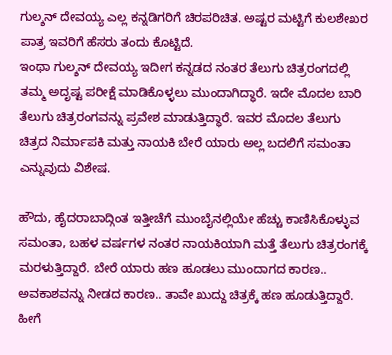ಗುಲ್ಶನ್ ದೇವಯ್ಯ ಎಲ್ಲ ಕನ್ನಡಿಗರಿಗೆ ಚಿರಪರಿಚಿತ. ಅಷ್ಟರ ಮಟ್ಟಿಗೆ ಕುಲಶೇಖರ ಪಾತ್ರ ಇವರಿಗೆ ಹೆಸರು ತಂದು ಕೊಟ್ಟಿದೆ.
ಇಂಥಾ ಗುಲ್ಶನ್ ದೇವಯ್ಯ ಇದೀಗ ಕನ್ನಡದ ನಂತರ ತೆಲುಗು ಚಿತ್ರರಂಗದಲ್ಲಿ ತಮ್ಮ ಅದೃಷ್ಟ ಪರೀಕ್ಷೆ ಮಾಡಿಕೊಳ್ಳಲು ಮುಂದಾಗಿದ್ಧಾರೆ. ಇದೇ ಮೊದಲ ಬಾರಿ ತೆಲುಗು ಚಿತ್ರರಂಗವನ್ನು ಪ್ರವೇಶ ಮಾಡುತ್ತಿದ್ಧಾರೆ. ಇವರ ಮೊದಲ ತೆಲುಗು ಚಿತ್ರದ ನಿರ್ಮಾಪಕಿ ಮತ್ತು ನಾಯಕಿ ಬೇರೆ ಯಾರು ಅಲ್ಲ ಬದಲಿಗೆ ಸಮಂತಾ ಎನ್ನುವುದು ವಿಶೇಷ.

ಹೌದು, ಹೈದರಾಬಾದ್ಗಿಂತ ಇತ್ತೀಚೆಗೆ ಮುಂಬೈನಲ್ಲಿಯೇ ಹೆಚ್ಚು ಕಾಣಿಸಿಕೊಳ್ಳುವ ಸಮಂತಾ, ಬಹಳ ವರ್ಷಗಳ ನಂತರ ನಾಯಕಿಯಾಗಿ ಮತ್ತೆ ತೆಲುಗು ಚಿತ್ರರಂಗಕ್ಕೆ ಮರಳುತ್ತಿದ್ದಾರೆ. ಬೇರೆ ಯಾರು ಹಣ ಹೂಡಲು ಮುಂದಾಗದ ಕಾರಣ.. ಅವಕಾಶವನ್ನು ನೀಡದ ಕಾರಣ.. ತಾವೇ ಖುದ್ದು ಚಿತ್ರಕ್ಕೆ ಹಣ ಹೂಡುತ್ತಿದ್ದಾರೆ.
ಹೀಗೆ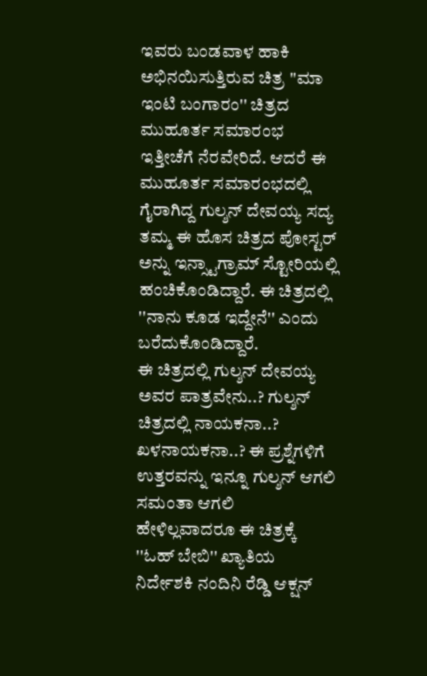ಇವರು ಬಂಡವಾಳ ಹಾಕಿ ಅಭಿನಯಿಸುತ್ತಿರುವ ಚಿತ್ರ ''ಮಾ ಇಂಟಿ ಬಂಗಾರಂ'' ಚಿತ್ರದ ಮುಹೂರ್ತ ಸಮಾರಂಭ ಇತ್ತೀಚೆಗೆ ನೆರವೇರಿದೆ. ಆದರೆ ಈ ಮುಹೂರ್ತ ಸಮಾರಂಭದಲ್ಲಿ ಗೈರಾಗಿದ್ದ ಗುಲ್ಶನ್ ದೇವಯ್ಯ ಸದ್ಯ ತಮ್ಮ ಈ ಹೊಸ ಚಿತ್ರದ ಪೋಸ್ಟರ್ ಅನ್ನು ಇನ್ಸ್ಟಾಗ್ರಾಮ್ ಸ್ಟೋರಿಯಲ್ಲಿ ಹಂಚಿಕೊಂಡಿದ್ದಾರೆ. ಈ ಚಿತ್ರದಲ್ಲಿ ''ನಾನು ಕೂಡ ಇದ್ದೇನೆ'' ಎಂದು ಬರೆದುಕೊಂಡಿದ್ದಾರೆ.
ಈ ಚಿತ್ರದಲ್ಲಿ ಗುಲ್ಶನ್ ದೇವಯ್ಯ ಅವರ ಪಾತ್ರವೇನು..? ಗುಲ್ಶನ್ ಚಿತ್ರದಲ್ಲಿ ನಾಯಕನಾ..? ಖಳನಾಯಕನಾ..? ಈ ಪ್ರಶ್ನೆಗಳಿಗೆ ಉತ್ತರವನ್ನು ಇನ್ನೂ ಗುಲ್ಶನ್ ಆಗಲಿ ಸಮಂತಾ ಆಗಲಿ ಹೇಳಿಲ್ಲವಾದರೂ ಈ ಚಿತ್ರಕ್ಕೆ ''ಓಹ್ ಬೇಬಿ'' ಖ್ಯಾತಿಯ ನಿರ್ದೇಶಕಿ ನಂದಿನಿ ರೆಡ್ಡಿ ಆಕ್ಷನ್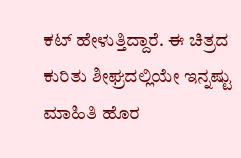ಕಟ್ ಹೇಳುತ್ತಿದ್ದಾರೆ. ಈ ಚಿತ್ರದ ಕುರಿತು ಶೀಘ್ರದಲ್ಲಿಯೇ ಇನ್ನಷ್ಟು ಮಾಹಿತಿ ಹೊರ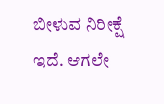ಬೀಳುವ ನಿರೀಕ್ಷೆ ಇದೆ. ಆಗಲೇ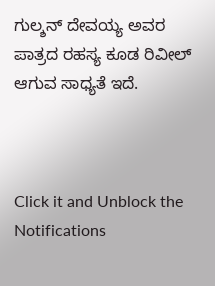ಗುಲ್ಶನ್ ದೇವಯ್ಯ ಅವರ ಪಾತ್ರದ ರಹಸ್ಯ ಕೂಡ ರಿವೀಲ್ ಆಗುವ ಸಾಧ್ಯತೆ ಇದೆ.



Click it and Unblock the Notifications